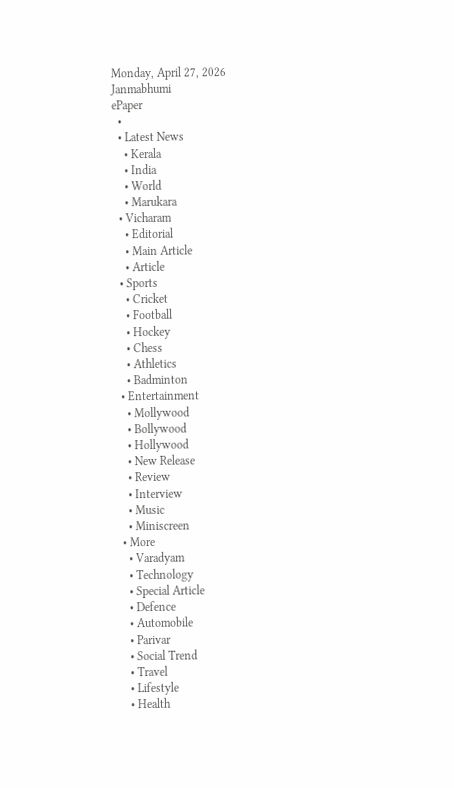Monday, April 27, 2026
Janmabhumi
ePaper
  •
  • Latest News
    • Kerala
    • India
    • World
    • Marukara
  • Vicharam
    • Editorial
    • Main Article
    • Article
  • Sports
    • Cricket
    • Football
    • Hockey
    • Chess
    • Athletics
    • Badminton
  • Entertainment
    • Mollywood
    • Bollywood
    • Hollywood
    • New Release
    • Review
    • Interview
    • Music
    • Miniscreen
  • More
    • Varadyam
    • Technology
    • Special Article
    • Defence
    • Automobile
    • Parivar
    • Social Trend
    • Travel
    • Lifestyle
    • Health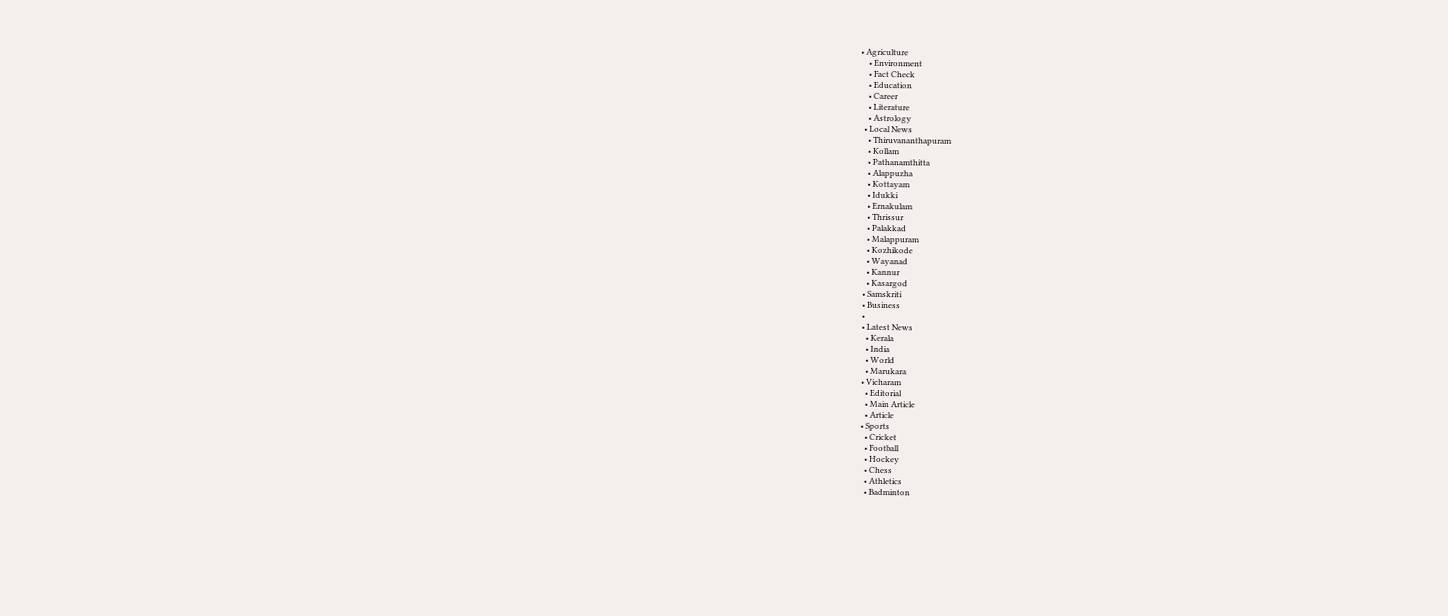• Agriculture
    • Environment
    • Fact Check
    • Education
    • Career
    • Literature
    • Astrology
  • Local News
    • Thiruvananthapuram
    • Kollam
    • Pathanamthitta
    • Alappuzha
    • Kottayam
    • Idukki
    • Ernakulam
    • Thrissur
    • Palakkad
    • Malappuram
    • Kozhikode
    • Wayanad
    • Kannur
    • Kasargod
  • Samskriti
  • Business
  •
  • Latest News
    • Kerala
    • India
    • World
    • Marukara
  • Vicharam
    • Editorial
    • Main Article
    • Article
  • Sports
    • Cricket
    • Football
    • Hockey
    • Chess
    • Athletics
    • Badminton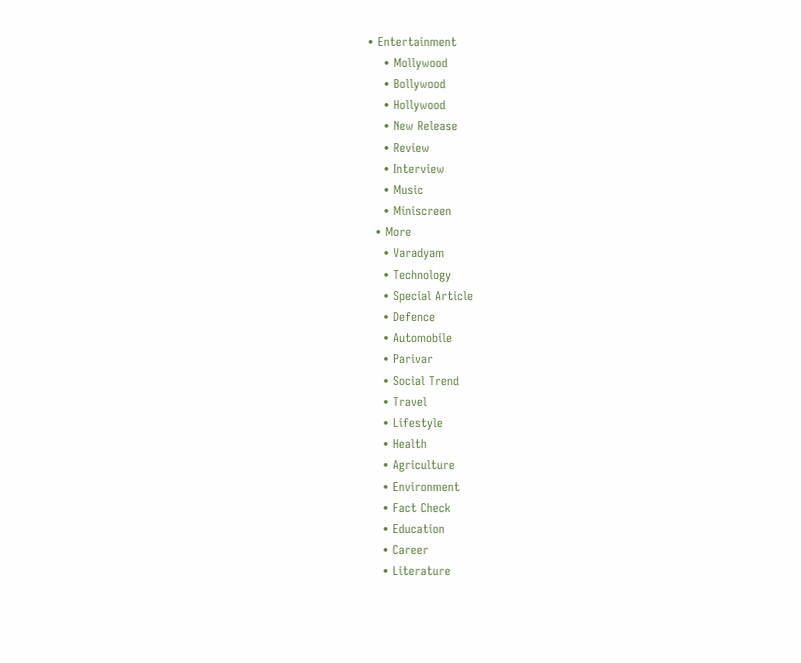• Entertainment
    • Mollywood
    • Bollywood
    • Hollywood
    • New Release
    • Review
    • Interview
    • Music
    • Miniscreen
  • More
    • Varadyam
    • Technology
    • Special Article
    • Defence
    • Automobile
    • Parivar
    • Social Trend
    • Travel
    • Lifestyle
    • Health
    • Agriculture
    • Environment
    • Fact Check
    • Education
    • Career
    • Literature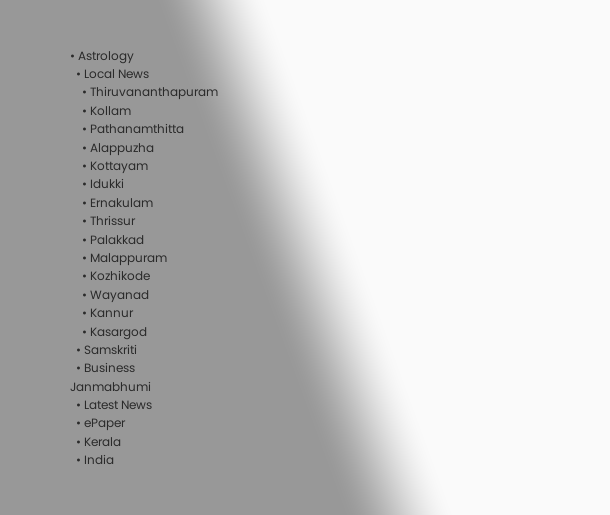• Astrology
  • Local News
    • Thiruvananthapuram
    • Kollam
    • Pathanamthitta
    • Alappuzha
    • Kottayam
    • Idukki
    • Ernakulam
    • Thrissur
    • Palakkad
    • Malappuram
    • Kozhikode
    • Wayanad
    • Kannur
    • Kasargod
  • Samskriti
  • Business
Janmabhumi
  • Latest News
  • ePaper
  • Kerala
  • India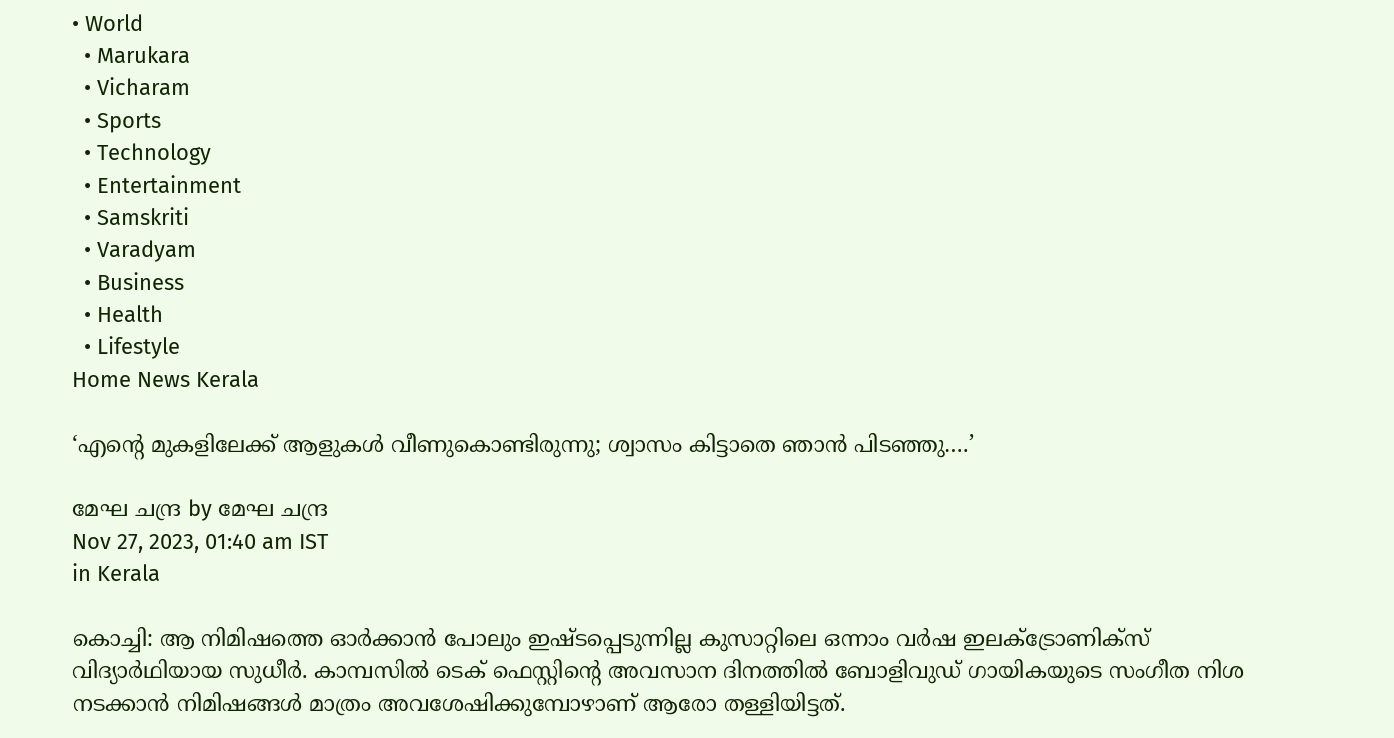• World
  • Marukara
  • Vicharam
  • Sports
  • Technology
  • Entertainment
  • Samskriti
  • Varadyam
  • Business
  • Health
  • Lifestyle
Home News Kerala

‘എന്റെ മുകളിലേക്ക് ആളുകള്‍ വീണുകൊണ്ടിരുന്നു; ശ്വാസം കിട്ടാതെ ഞാന്‍ പിടഞ്ഞു….’

മേഘ ചന്ദ്ര by മേഘ ചന്ദ്ര
Nov 27, 2023, 01:40 am IST
in Kerala

കൊച്ചി: ആ നിമിഷത്തെ ഓര്‍ക്കാന്‍ പോലും ഇഷ്ടപ്പെടുന്നില്ല കുസാറ്റിലെ ഒന്നാം വര്‍ഷ ഇലക്ട്രോണിക്‌സ് വിദ്യാര്‍ഥിയായ സുധീര്‍. കാമ്പസില്‍ ടെക് ഫെസ്റ്റിന്റെ അവസാന ദിനത്തില്‍ ബോളിവുഡ് ഗായികയുടെ സംഗീത നിശ നടക്കാന്‍ നിമിഷങ്ങള്‍ മാത്രം അവശേഷിക്കുമ്പോഴാണ് ആരോ തള്ളിയിട്ടത്.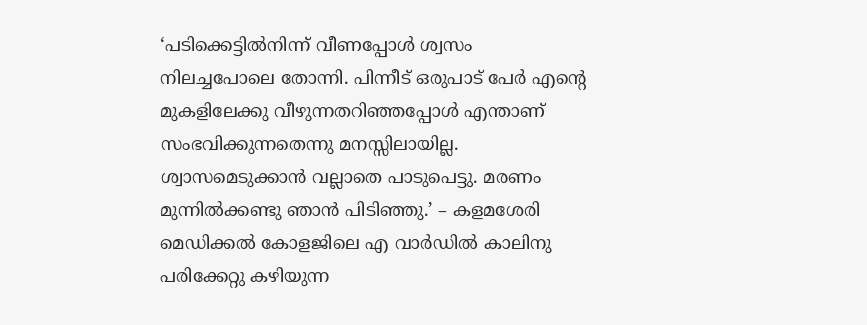‘പടിക്കെട്ടില്‍നിന്ന് വീണപ്പോള്‍ ശ്വസം നിലച്ചപോലെ തോന്നി. പിന്നീട് ഒരുപാട് പേര്‍ എന്റെ മുകളിലേക്കു വീഴുന്നതറിഞ്ഞപ്പോള്‍ എന്താണ് സംഭവിക്കുന്നതെന്നു മനസ്സിലായില്ല. ശ്വാസമെടുക്കാന്‍ വല്ലാതെ പാടുപെട്ടു. മരണം മുന്നില്‍ക്കണ്ടു ഞാന്‍ പിടിഞ്ഞു.’ – കളമശേരി മെഡിക്കല്‍ കോളജിലെ എ വാര്‍ഡില്‍ കാലിനു പരിക്കേറ്റു കഴിയുന്ന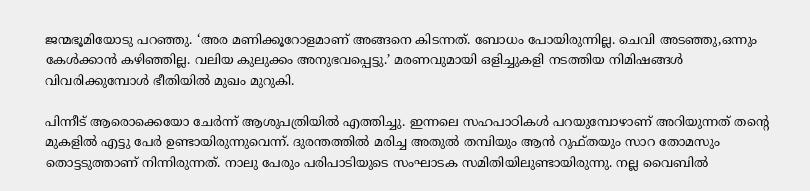ജന്മഭൂമിയോടു പറഞ്ഞു. ‘അര മണിക്കൂറോളമാണ് അങ്ങനെ കിടന്നത്. ബോധം പോയിരുന്നില്ല. ചെവി അടഞ്ഞു,ഒന്നും കേള്‍ക്കാന്‍ കഴിഞ്ഞില്ല. വലിയ കുലുക്കം അനുഭവപ്പെട്ടു.’ മരണവുമായി ഒളിച്ചുകളി നടത്തിയ നിമിഷങ്ങള്‍ വിവരിക്കുമ്പോള്‍ ഭീതിയില്‍ മുഖം മുറുകി.

പിന്നീട് ആരൊക്കെയോ ചേര്‍ന്ന് ആശുപത്രിയില്‍ എത്തിച്ചു. ഇന്നലെ സഹപാഠികള്‍ പറയുമ്പോഴാണ് അറിയുന്നത് തന്റെ മുകളില്‍ എട്ടു പേര്‍ ഉണ്ടായിരുന്നുവെന്ന്. ദുരന്തത്തില്‍ മരിച്ച അതുല്‍ തമ്പിയും ആന്‍ റുഫ്തയും സാറ തോമസും തൊട്ടടുത്താണ് നിന്നിരുന്നത്. നാലു പേരും പരിപാടിയുടെ സംഘാടക സമിതിയിലുണ്ടായിരുന്നു. നല്ല വൈബില്‍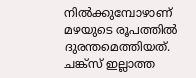നില്‍ക്കുമ്പോഴാണ് മഴയുടെ രൂപത്തില്‍ ദുരന്തമെത്തിയത്. ചങ്ക്‌സ് ഇല്ലാത്ത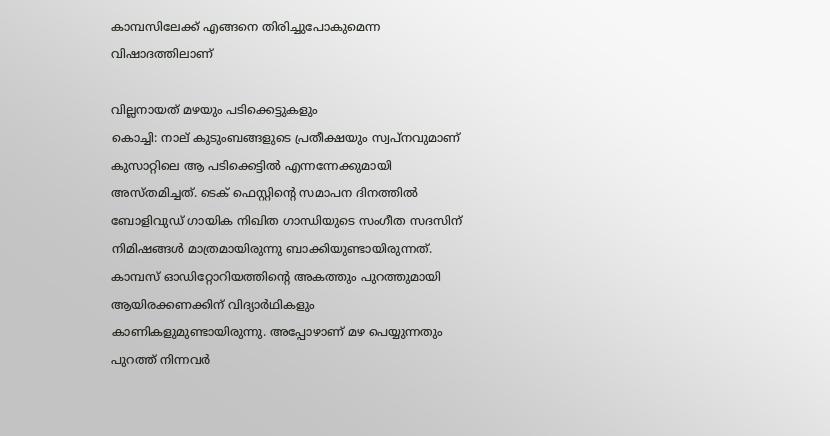കാമ്പസിലേക്ക് എങ്ങനെ തിരിച്ചുപോകുമെന്ന വിഷാദത്തിലാണ്

വില്ലനായത് മഴയും പടിക്കെട്ടുകളും
കൊച്ചി: നാല് കുടുംബങ്ങളുടെ പ്രതീക്ഷയും സ്വപ്‌നവുമാണ് കുസാറ്റിലെ ആ പടിക്കെട്ടില്‍ എന്നന്നേക്കുമായി അസ്തമിച്ചത്. ടെക് ഫെസ്റ്റിന്റെ സമാപന ദിനത്തില്‍ ബോളിവുഡ് ഗായിക നിഖിത ഗാന്ധിയുടെ സംഗീത സദസിന് നിമിഷങ്ങള്‍ മാത്രമായിരുന്നു ബാക്കിയുണ്ടായിരുന്നത്. കാമ്പസ് ഓഡിറ്റോറിയത്തിന്റെ അകത്തും പുറത്തുമായി ആയിരക്കണക്കിന് വിദ്യാര്‍ഥികളും കാണികളുമുണ്ടായിരുന്നു. അപ്പോഴാണ് മഴ പെയ്യുന്നതും പുറത്ത് നിന്നവര്‍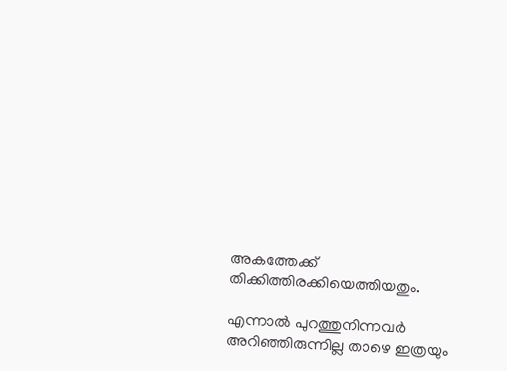അകത്തേക്ക് തിക്കിത്തിരക്കിയെത്തിയതും.

എന്നാല്‍ പുറത്തുനിന്നവര്‍ അറിഞ്ഞിരുന്നില്ല താഴെ ഇത്രയും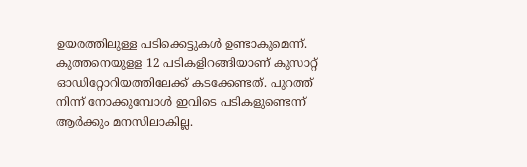ഉയരത്തിലുള്ള പടിക്കെട്ടുകള്‍ ഉണ്ടാകുമെന്ന്. കുത്തനെയുളള 12 പടികളിറങ്ങിയാണ് കുസാറ്റ് ഓഡിറ്റോറിയത്തിലേക്ക് കടക്കേണ്ടത്. പുറത്ത് നിന്ന് നോക്കുമ്പോള്‍ ഇവിടെ പടികളുണ്ടെന്ന് ആര്‍ക്കും മനസിലാകില്ല.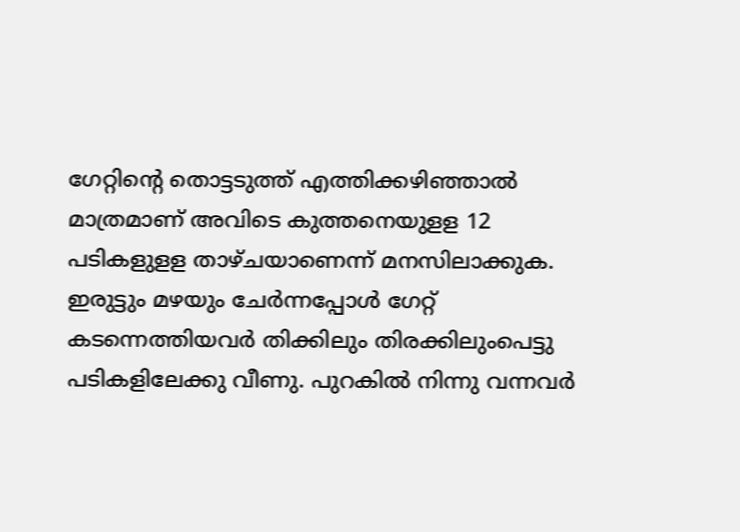ഗേറ്റിന്റെ തൊട്ടടുത്ത് എത്തിക്കഴിഞ്ഞാല്‍ മാത്രമാണ് അവിടെ കുത്തനെയുളള 12 പടികളുളള താഴ്ചയാണെന്ന് മനസിലാക്കുക. ഇരുട്ടും മഴയും ചേര്‍ന്നപ്പോള്‍ ഗേറ്റ് കടന്നെത്തിയവര്‍ തിക്കിലും തിരക്കിലുംപെട്ടു പടികളിലേക്കു വീണു. പുറകില്‍ നിന്നു വന്നവര്‍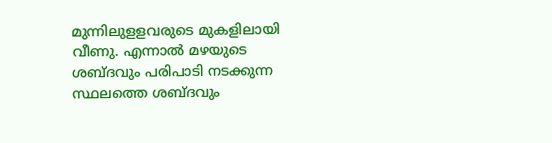മുന്നിലുളളവരുടെ മുകളിലായി വീണു. എന്നാല്‍ മഴയുടെ ശബ്ദവും പരിപാടി നടക്കുന്ന സ്ഥലത്തെ ശബ്ദവും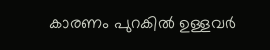കാരണം പുറകില്‍ ഉള്ളവര്‍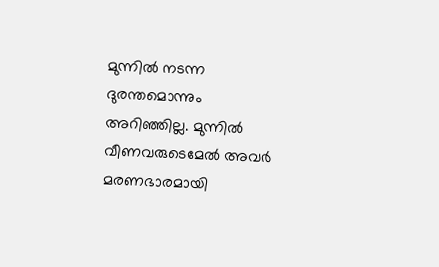മുന്നില്‍ നടന്ന ദുരന്തമൊന്നും അറിഞ്ഞില്ല. മുന്നില്‍ വീണവരുടെമേല്‍ അവര്‍ മരണഭാരമായി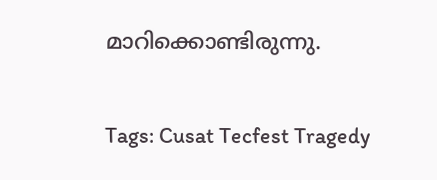മാറിക്കൊണ്ടിരുന്നു.

Tags: Cusat Tecfest Tragedy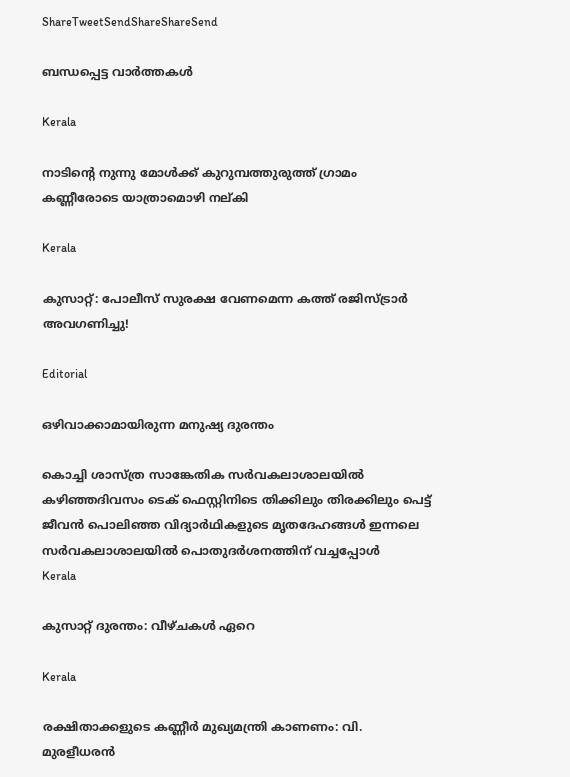ShareTweetSendShareShareSend

ബന്ധപ്പെട്ട വാര്‍ത്തകള്‍

Kerala

നാടിന്റെ നുന്നു മോള്‍ക്ക് കുറുമ്പത്തുരുത്ത് ഗ്രാമം കണ്ണീരോടെ യാത്രാമൊഴി നല്കി

Kerala

കുസാറ്റ്: പോലീസ് സുരക്ഷ വേണമെന്ന കത്ത് രജിസ്ട്രാര്‍ അവഗണിച്ചു!

Editorial

ഒഴിവാക്കാമായിരുന്ന മനുഷ്യ ദുരന്തം

കൊച്ചി ശാസ്ത്ര സാങ്കേതിക സര്‍വകലാശാലയില്‍ കഴിഞ്ഞദിവസം ടെക് ഫെസ്റ്റിനിടെ തിക്കിലും തിരക്കിലും പെട്ട്
ജീവന്‍ പൊലിഞ്ഞ വിദ്യാര്‍ഥികളുടെ മൃതദേഹങ്ങള്‍ ഇന്നലെ സര്‍വകലാശാലയില്‍ പൊതുദര്‍ശനത്തിന് വച്ചപ്പോള്‍
Kerala

കുസാറ്റ് ദുരന്തം: വീഴ്ചകള്‍ ഏറെ

Kerala

രക്ഷിതാക്കളുടെ കണ്ണീര്‍ മുഖ്യമന്ത്രി കാണണം: വി. മുരളീധരന്‍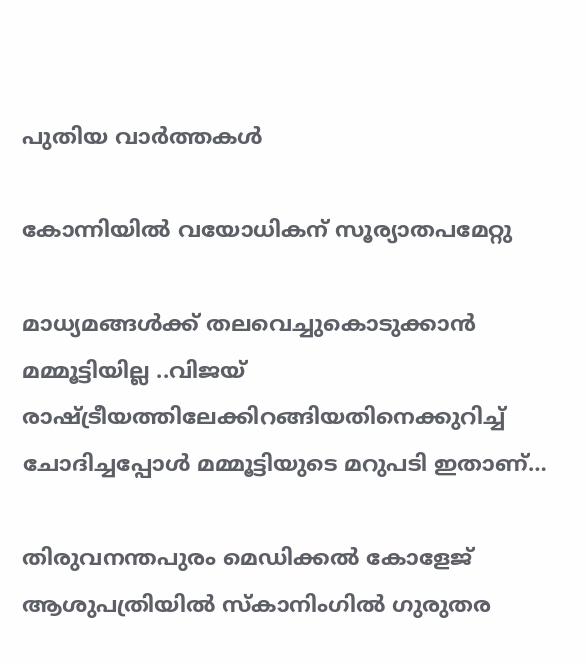പുതിയ വാര്‍ത്തകള്‍

കോന്നിയില്‍ വയോധികന് സൂര്യാതപമേറ്റു

മാധ്യമങ്ങള്‍ക്ക് തലവെച്ചുകൊടുക്കാന്‍ മമ്മൂട്ടിയില്ല ..വിജയ് രാഷ്‌ട്രീയത്തിലേക്കിറങ്ങിയതിനെക്കുറിച്ച് ചോദിച്ചപ്പോള്‍ മമ്മൂട്ടിയുടെ മറുപടി ഇതാണ്…

തിരുവനന്തപുരം മെഡിക്കല്‍ കോളേജ് ആശുപത്രിയില്‍ സ്‌കാനിംഗില്‍ ഗുരുതര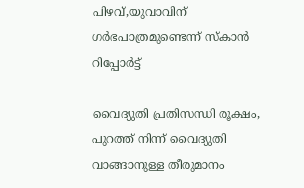പിഴവ്,യുവാവിന് ഗര്‍ഭപാത്രമുണ്ടെന്ന് സ്‌കാന്‍ റിപ്പോര്‍ട്ട്

വൈദ്യുതി പ്രതിസന്ധി രൂക്ഷം, പുറത്ത് നിന്ന് വൈദ്യുതി വാങ്ങാനുള്ള തീരുമാനം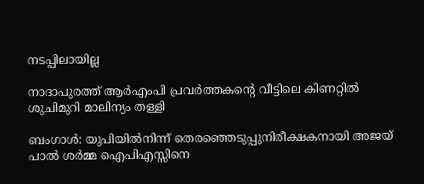നടപ്പിലായില്ല

നാദാപുരത്ത് ആര്‍എംപി പ്രവര്‍ത്തകന്റെ വീട്ടിലെ കിണറ്റില്‍ ശുചിമുറി മാലിന്യം തള്ളി

ബംഗാൾ: യുപിയിൽനിന്ന് തെരഞ്ഞെടുപ്പുനിരീക്ഷകനായി അജയ് പാൽ ശർമ്മ ഐപിഎസ്സിനെ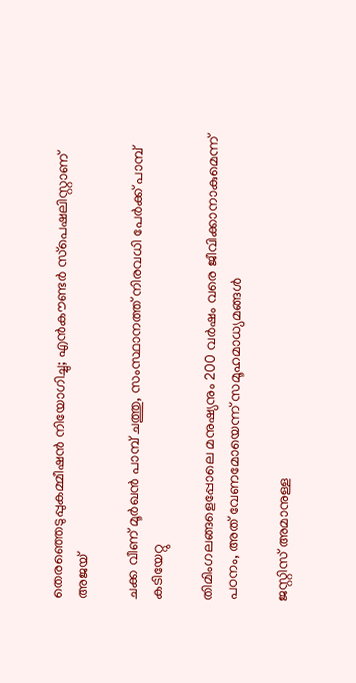തെരഞ്ഞെടുപ്പുകമ്മീഷൻ നിയോഗിച്ചു; എൻകൗണ്ടർ സ്‌പെഷലിസ്റ്റാണ് അജയ്

ചക്ക വീണ് മൂര്‍ഖന്‍ പാമ്പ് ചത്തു, സംസ്ഥാനത്ത് നിരവധി പേര്‍ക്ക് പാമ്പ് കടിയേറ്റു

തിമിംഗലങ്ങളെപ്പോലെ മനുഷ്യനും 200 വര്‍ഷം വരെ ജീവിക്കാനാകുമെന്ന് പഠനം, അത് വേണമോയെന്ന് സമൂഹമാധ്യമങ്ങള്‍

ജസ്റ്റിസ് അമാനുള്ള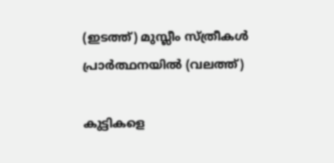(ഇടത്ത്) മുസ്ലീം സ്ത്രീകള്‍ പ്രാര്‍ത്ഥനയില്‍ (വലത്ത്)

കുട്ടികളെ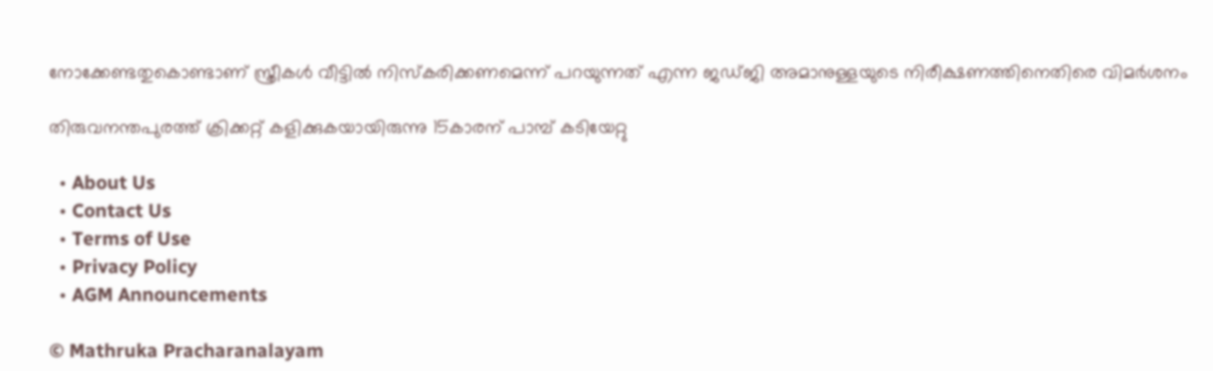നോക്കേണ്ടതുകൊണ്ടാണ് സ്ത്രീകള്‍ വീട്ടില്‍ നിസ്കരിക്കണമെന്ന് പറയുന്നത് എന്ന ജഡ്ജി അമാനുള്ളയുടെ നിരീക്ഷണത്തിനെതിരെ വിമര്‍ശനം

തിരുവനന്തപുരത്ത് ക്രിക്കറ്റ് കളിക്കുകയായിരുന്നു 15കാരന് പാമ്പ് കടിയേറ്റു

  • About Us
  • Contact Us
  • Terms of Use
  • Privacy Policy
  • AGM Announcements

© Mathruka Pracharanalayam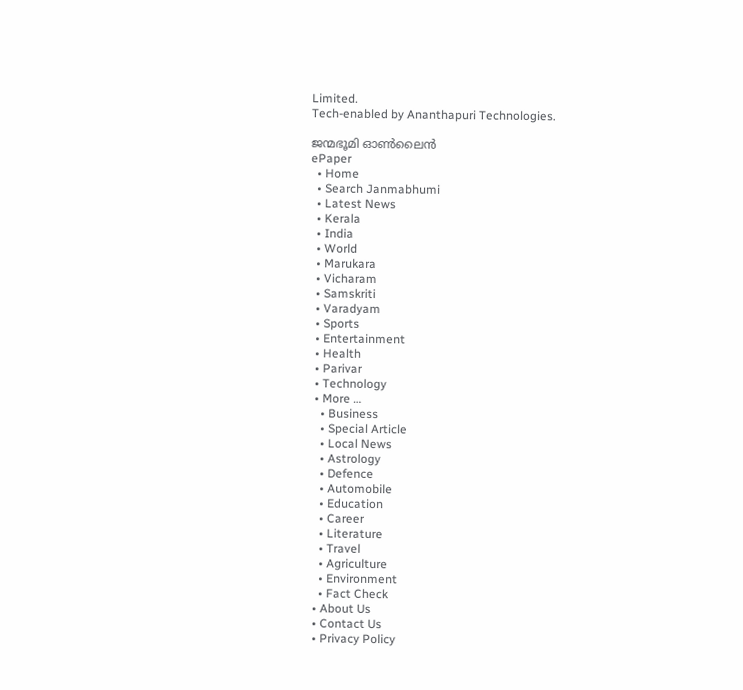Limited.
Tech-enabled by Ananthapuri Technologies.

ജന്മഭൂമി ഓണ്‍ലൈന്‍
ePaper
  • Home
  • Search Janmabhumi
  • Latest News
  • Kerala
  • India
  • World
  • Marukara
  • Vicharam
  • Samskriti
  • Varadyam
  • Sports
  • Entertainment
  • Health
  • Parivar
  • Technology
  • More …
    • Business
    • Special Article
    • Local News
    • Astrology
    • Defence
    • Automobile
    • Education
    • Career
    • Literature
    • Travel
    • Agriculture
    • Environment
    • Fact Check
  • About Us
  • Contact Us
  • Privacy Policy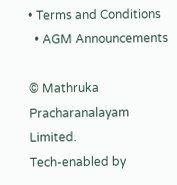• Terms and Conditions
  • AGM Announcements

© Mathruka Pracharanalayam Limited.
Tech-enabled by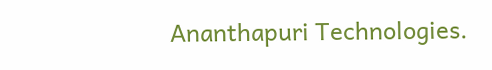Ananthapuri Technologies.